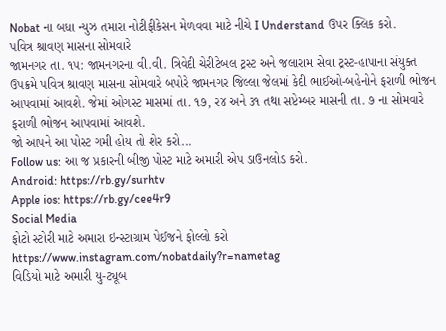Nobat ના બધા ન્યુઝ તમારા નોટીફીકેસન મેળવવા માટે નીચે I Understand ઉપર ક્લિક કરો.
પવિત્ર શ્રાવણ માસના સોમવારે
જામનગર તા. ૧૫: જામનગરના વી.વી. ત્રિવેદી ચેરીટેબલ ટ્રસ્ટ અને જલારામ સેવા ટ્રસ્ટ-હાપાના સંયુક્ત ઉપક્રમે પવિત્ર શ્રાવણ માસના સોમવારે બપોરે જામનગર જિલ્લા જેલમાં કેદી ભાઈઓ-બહેનોને ફરાળી ભોજન આપવામાં આવશે. જેમાં ઓગસ્ટ માસમાં તા. ૧૭, ર૪ અને ૩૧ તથા સપ્ટેમ્બર માસની તા. ૭ ના સોમવારે ફરાળી ભોજન આપવામાં આવશે.
જો આપને આ પોસ્ટ ગમી હોય તો શેર કરો...
Follow us: આ જ પ્રકારની બીજી પોસ્ટ માટે અમારી એપ ડાઉનલોડ કરો.
Android: https://rb.gy/surhtv
Apple ios: https://rb.gy/cee4r9
Social Media
ફોટો સ્ટોરી માટે અમારા ઇન્સ્ટાગ્રામ પેઈજને ફોલ્લો કરો
https://www.instagram.com/nobatdaily?r=nametag
વિડિયો માટે અમારી યુ-ટ્યૂબ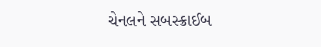ચેનલને સબસ્ક્રાઈબ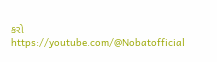કરો
https://youtube.com/@Nobatofficial